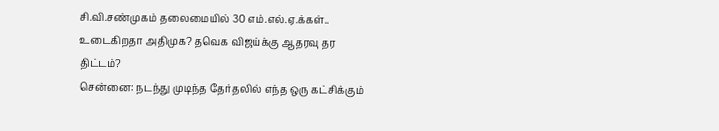சி.வி.சண்முகம் தலைமையில் 30 எம்.எல்.ஏ.க்கள்.. உடைகிறதா அதிமுக? தவெக விஜய்க்கு ஆதரவு தர திட்டம்?
சென்னை: நடந்து முடிந்த தேர்தலில் எந்த ஒரு கட்சிக்கும்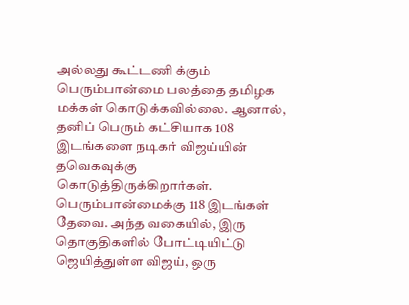அல்லது கூட்டணி க்கும் பெரும்பான்மை பலத்தை தமிழக மக்கள் கொடுக்கவில்லை. ஆனால், தனிப் பெரும் கட்சியாக 108 இடங்களை நடிகர் விஜய்யின் தவெகவுக்கு கொடுத்திருக்கிறார்கள்.
பெரும்பான்மைக்கு 118 இடங்கள் தேவை. அந்த வகையில், இரு தொகுதிகளில் போட்டியிட்டு ஜெயித்துள்ள விஜய், ஒரு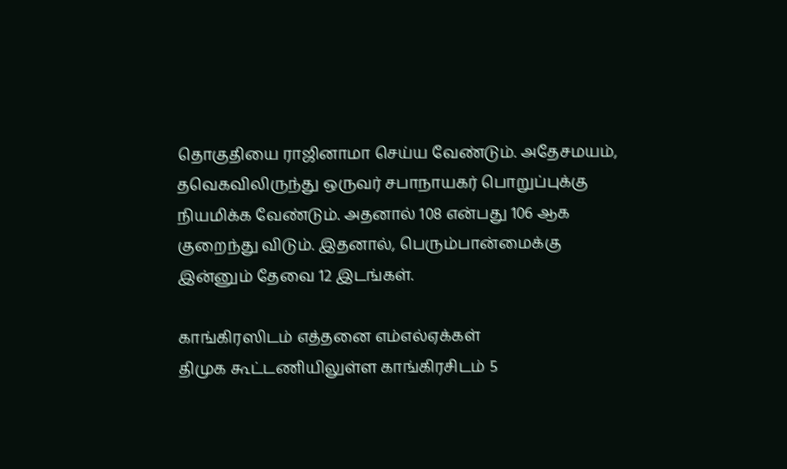தொகுதியை ராஜினாமா செய்ய வேண்டும். அதேசமயம், தவெகவிலிருந்து ஒருவர் சபாநாயகர் பொறுப்புக்கு நியமிக்க வேண்டும். அதனால் 108 என்பது 106 ஆக குறைந்து விடும். இதனால், பெரும்பான்மைக்கு இன்னும் தேவை 12 இடங்கள்.

காங்கிரஸிடம் எத்தனை எம்எல்ஏக்கள்
திமுக கூட்டணியிலுள்ள காங்கிரசிடம் 5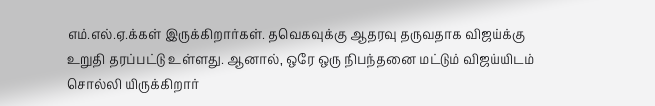எம்.எல்.ஏ.க்கள் இருக்கிறார்கள். தவெகவுக்கு ஆதரவு தருவதாக விஜய்க்கு உறுதி தரப்பட்டு உள்ளது. ஆனால், ஒரே ஒரு நிபந்தனை மட்டும் விஜய்யிடம் சொல்லி யிருக்கிறார்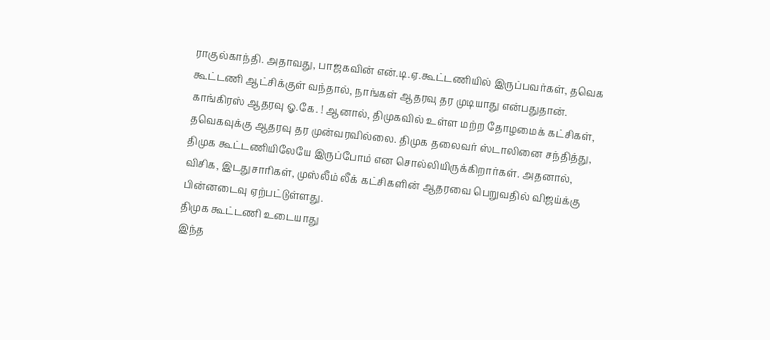ராகுல்காந்தி. அதாவது, பாஜகவின் என்.டி.ஏ.கூட்டணியில் இருப்பவர்கள், தவெக கூட்டணி ஆட்சிக்குள் வந்தால், நாங்கள் ஆதரவு தர முடியாது என்பதுதான்.
காங்கிரஸ் ஆதரவு ஓ.கே. ! ஆனால், திமுகவில் உள்ள மற்ற தோழமைக் கட்சிகள், தவெகவுக்கு ஆதரவு தர முன்வரவில்லை. திமுக தலைவர் ஸ்டாலினை சந்தித்து, திமுக கூட்டணியிலேயே இருப்போம் என சொல்லியிருக்கிறார்கள். அதனால், விசிக, இடதுசாரிகள், முஸ்லீம் லீக் கட்சிகளின் ஆதரவை பெறுவதில் விஜய்க்கு பின்னடைவு ஏற்பட்டுள்ளது.
திமுக கூட்டணி உடையாது
இந்த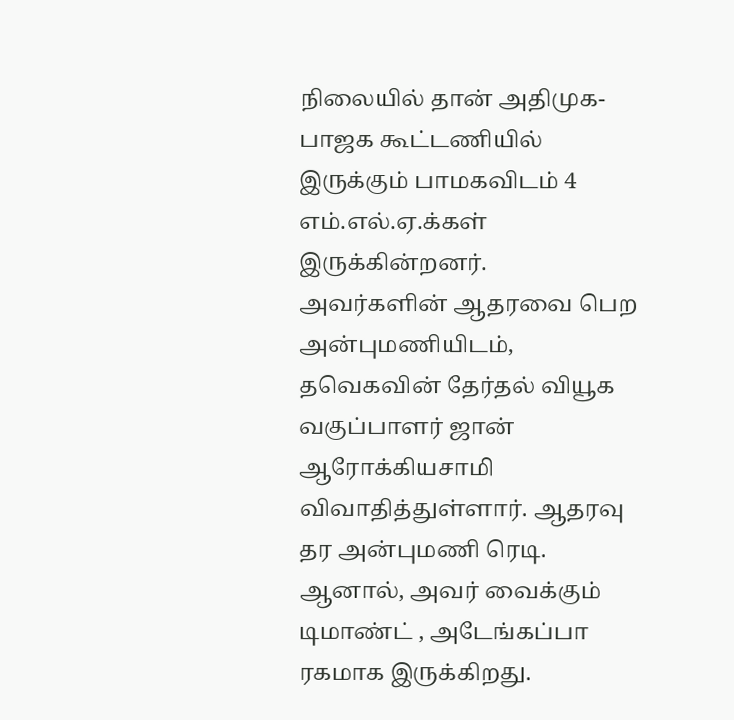நிலையில் தான் அதிமுக-பாஜக கூட்டணியில் இருக்கும் பாமகவிடம் 4 எம்.எல்.ஏ.க்கள் இருக்கின்றனர். அவர்களின் ஆதரவை பெற அன்புமணியிடம், தவெகவின் தேர்தல் வியூக வகுப்பாளர் ஜான் ஆரோக்கியசாமி விவாதித்துள்ளார். ஆதரவு தர அன்புமணி ரெடி. ஆனால், அவர் வைக்கும் டிமாண்ட் , அடேங்கப்பா ரகமாக இருக்கிறது.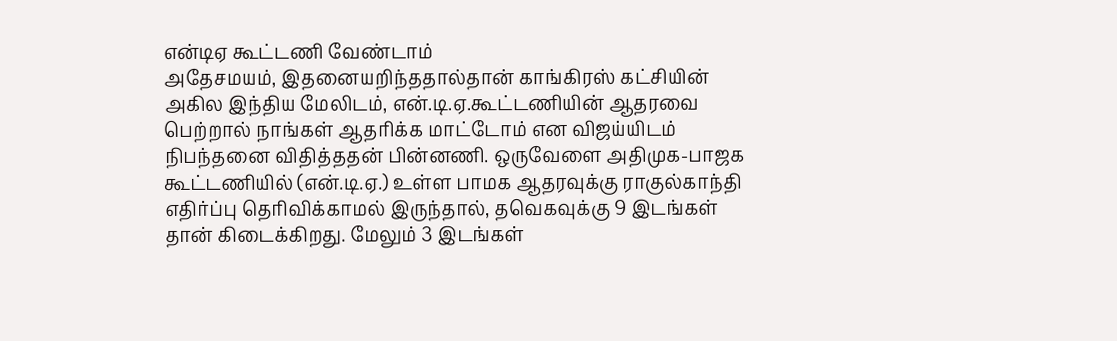என்டிஏ கூட்டணி வேண்டாம்
அதேசமயம், இதனையறிந்ததால்தான் காங்கிரஸ் கட்சியின் அகில இந்திய மேலிடம், என்.டி.ஏ.கூட்டணியின் ஆதரவை பெற்றால் நாங்கள் ஆதரிக்க மாட்டோம் என விஜய்யிடம் நிபந்தனை விதித்ததன் பின்னணி. ஒருவேளை அதிமுக-பாஜக கூட்டணியில் (என்.டி.ஏ.) உள்ள பாமக ஆதரவுக்கு ராகுல்காந்தி எதிர்ப்பு தெரிவிக்காமல் இருந்தால், தவெகவுக்கு 9 இடங்கள் தான் கிடைக்கிறது. மேலும் 3 இடங்கள்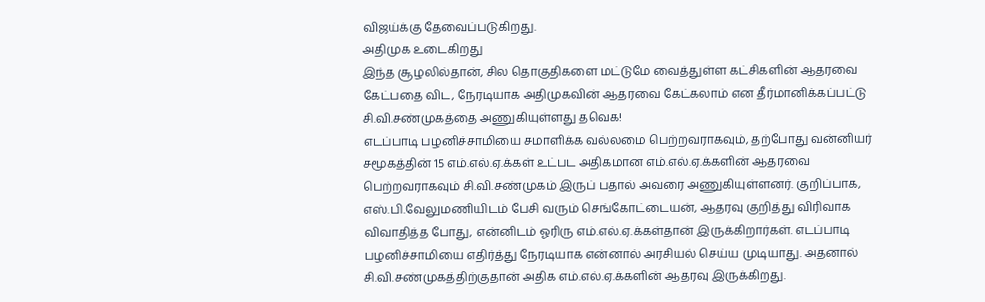விஜய்க்கு தேவைப்படுகிறது.
அதிமுக உடைகிறது
இந்த சூழலில்தான், சில தொகுதிகளை மட்டுமே வைத்துள்ள கட்சிகளின் ஆதரவை கேட்பதை விட, நேரடியாக அதிமுகவின் ஆதரவை கேட்கலாம் என தீர்மானிக்கப்பட்டு சி.வி.சண்முகத்தை அணுகியுள்ளது தவெக!
எடப்பாடி பழனிச்சாமியை சமாளிக்க வல்லமை பெற்றவராகவும், தற்போது வன்னியர் சமூகத்தின் 15 எம்.எல்.ஏ.க்கள் உட்பட அதிகமான எம்.எல்.ஏ.க்களின் ஆதரவை பெற்றவராகவும் சி.வி.சண்முகம் இருப் பதால் அவரை அணுகியுள்ளனர். குறிப்பாக, எஸ்.பி.வேலுமணியிடம் பேசி வரும் செங்கோட்டையன், ஆதரவு குறித்து விரிவாக விவாதித்த போது, என்னிடம் ஓரிரு எம்.எல்.ஏ.க்கள்தான் இருக்கிறார்கள். எடப்பாடி பழனிச்சாமியை எதிர்த்து நேரடியாக என்னால் அரசியல் செய்ய முடியாது. அதனால் சி.வி.சண்முகத்திற்குதான் அதிக எம்.எல்.ஏ.க்களின் ஆதரவு இருக்கிறது.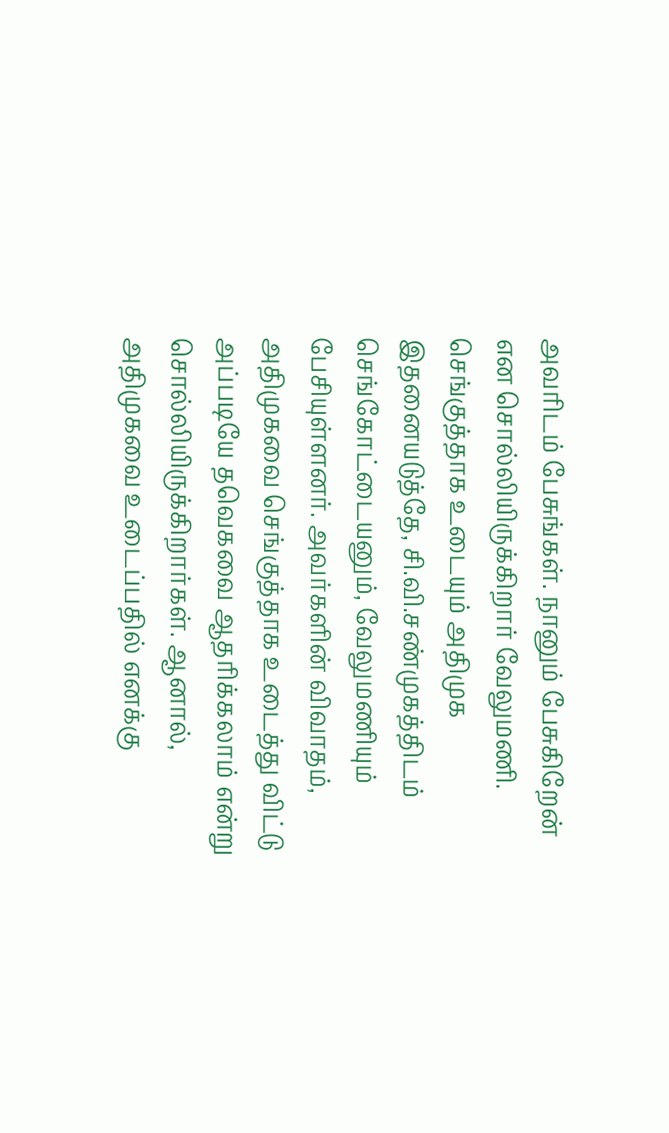அவரிடம் பேசுங்கள். நானும் பேசுகிறேன் என சொல்லியிருக்கிறார் வேலுமணி.
செங்குத்தாக உடையும் அதிமுக
இதனையடுத்தே, சி.வி.சண்முகத்திடம் செங்கோட்டையனும், வேலுமணியும் பேசியுள்ளனர். அவர்களின் விவாதம், அதிமுகவை செங்குத்தாக உடைத்து விட்டு அப்படியே தவெகவை ஆதரிக்கலாம் என்று சொல்லியிருக்கிறார்கள். ஆனால், அதிமுகவை உடைப்பதில் எனக்கு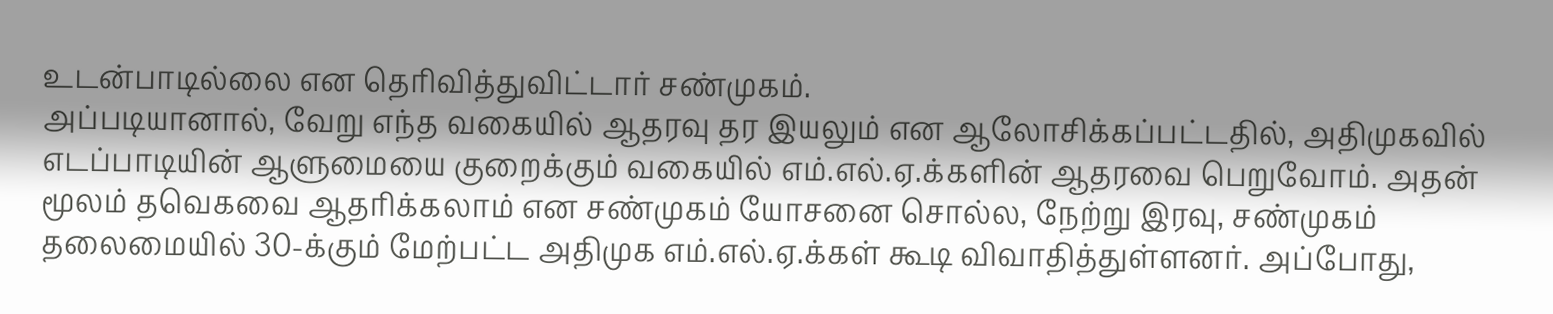உடன்பாடில்லை என தெரிவித்துவிட்டார் சண்முகம்.
அப்படியானால், வேறு எந்த வகையில் ஆதரவு தர இயலும் என ஆலோசிக்கப்பட்டதில், அதிமுகவில் எடப்பாடியின் ஆளுமையை குறைக்கும் வகையில் எம்.எல்.ஏ.க்களின் ஆதரவை பெறுவோம். அதன் மூலம் தவெகவை ஆதரிக்கலாம் என சண்முகம் யோசனை சொல்ல, நேற்று இரவு, சண்முகம் தலைமையில் 30-க்கும் மேற்பட்ட அதிமுக எம்.எல்.ஏ.க்கள் கூடி விவாதித்துள்ளனர். அப்போது,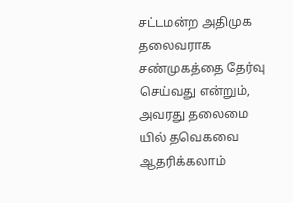சட்டமன்ற அதிமுக தலைவராக சண்முகத்தை தேர்வு செய்வது என்றும், அவரது தலைமை யில் தவெகவை ஆதரிக்கலாம்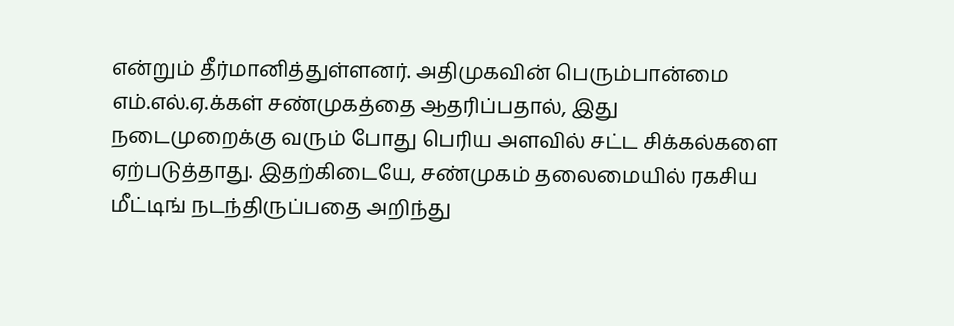என்றும் தீர்மானித்துள்ளனர். அதிமுகவின் பெரும்பான்மை எம்.எல்.ஏ.க்கள் சண்முகத்தை ஆதரிப்பதால், இது நடைமுறைக்கு வரும் போது பெரிய அளவில் சட்ட சிக்கல்களை ஏற்படுத்தாது. இதற்கிடையே, சண்முகம் தலைமையில் ரகசிய மீட்டிங் நடந்திருப்பதை அறிந்து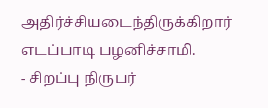அதிர்ச்சியடைந்திருக்கிறார் எடப்பாடி பழனிச்சாமி.
- சிறப்பு நிருபர்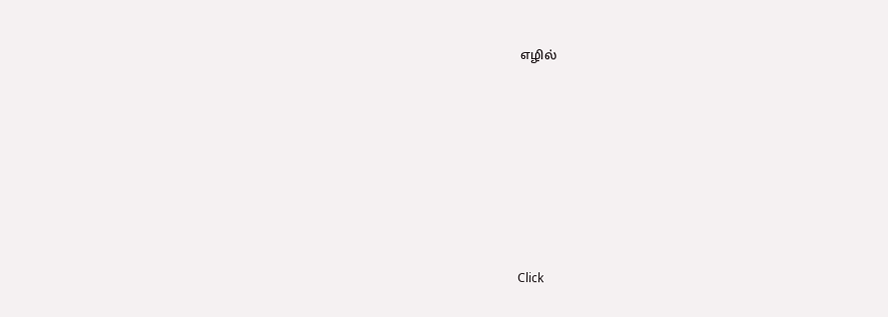எழில்












Click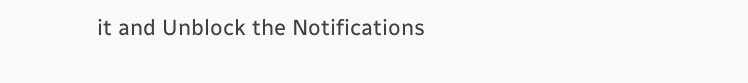it and Unblock the Notifications